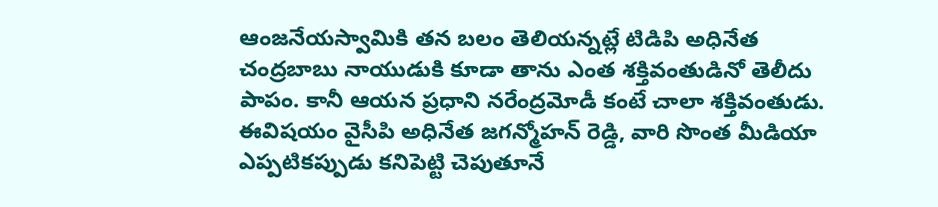ఆంజనేయస్వామికి తన బలం తెలియన్నట్లే టిడిపి అధినేత చంద్రబాబు నాయుడుకి కూడా తాను ఎంత శక్తివంతుడినో తెలీదు పాపం. కానీ ఆయన ప్రధాని నరేంద్రమోడీ కంటే చాలా శక్తివంతుడు. ఈవిషయం వైసీపి అధినేత జగన్మోహన్ రెడ్డి, వారి సొంత మీడియా ఎప్పటికప్పుడు కనిపెట్టి చెపుతూనే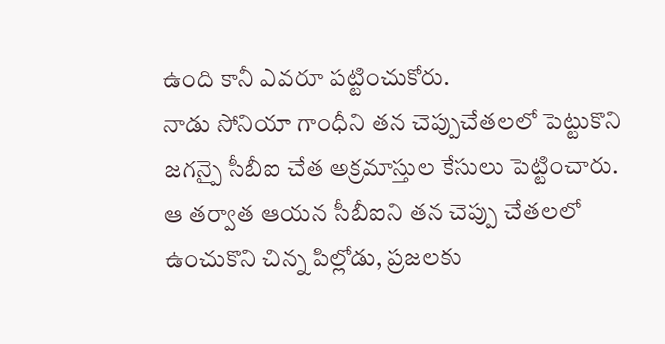ఉంది కానీ ఎవరూ పట్టించుకోరు.
నాడు సోనియా గాంధీని తన చెప్పుచేతలలో పెట్టుకొని జగన్పై సీబీఐ చేత అక్రమాస్తుల కేసులు పెట్టించారు. ఆ తర్వాత ఆయన సీబీఐని తన చెప్పు చేతలలో ఉంచుకొని చిన్న పిల్లోడు, ప్రజలకు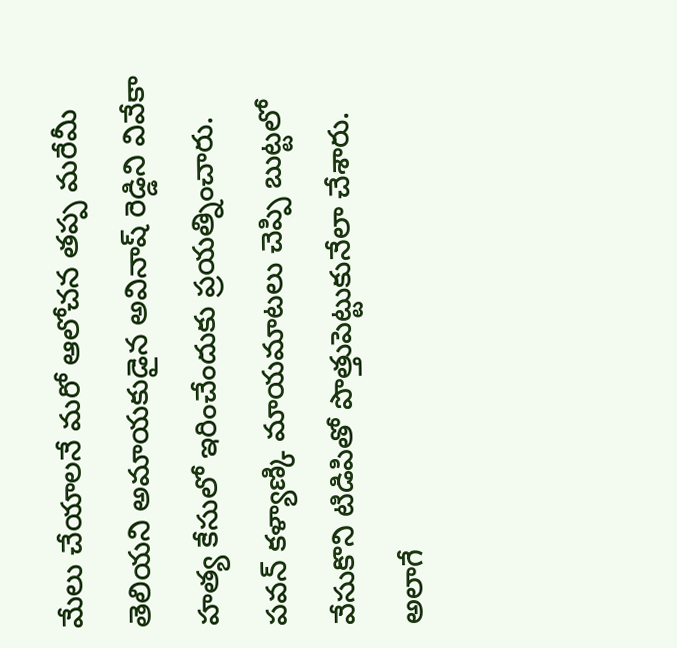మేలు చేయాలనే మరో ఆలోచన తప్ప మరేమీ తెలియని అమాయకుడైన అవినాష్ రెడ్డిని వివేకా హత్య కేసులో ఇరించేందుకు ప్రయత్నించారు.
పవన్ కళ్యాణ్కి మాయమాటలు చెప్పి బుట్టలో వేసుకొని టిడిపితో పొత్తుపెట్టుకునేలా చేశారు. అలాగే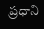ప్రధాని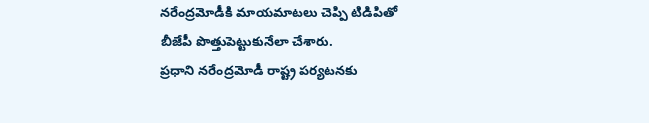నరేంద్రమోడీకి మాయమాటలు చెప్పి టిడిపితో బీజేపీ పొత్తుపెట్టుకునేలా చేశారు.
ప్రధాని నరేంద్రమోడీ రాష్ట్ర పర్యటనకు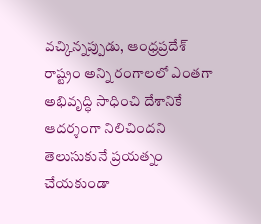వచ్కిన్నప్పుడు, ఆంధ్రప్రదేశ్ రాష్ట్రం అన్ని రంగాలలో ఎంతగా అభివృద్ధి సాధించి దేశానికే ఆదర్శంగా నిలిచిందని తెలుసుకునే ప్రయత్నం చేయకుండా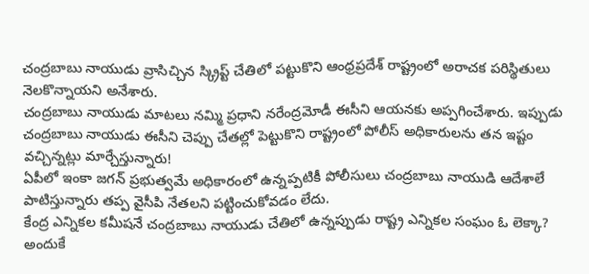చంద్రబాబు నాయుడు వ్రాసిచ్చిన స్క్రిప్ట్ చేతిలో పట్టుకొని ఆంధ్రప్రదేశ్ రాష్ట్రంలో అరాచక పరిస్థితులు నెలకొన్నాయని అనేశారు.
చంద్రబాబు నాయుడు మాటలు నమ్మి ప్రధాని నరేంద్రమోడీ ఈసీని ఆయనకు అప్పగించేశారు. ఇప్పుడు చంద్రబాబు నాయుడు ఈసీని చెప్పు చేతల్లో పెట్టుకొని రాష్ట్రంలో పోలీస్ అధికారులను తన ఇష్టం వచ్చిన్నట్లు మార్చేస్తున్నారు!
ఏపీలో ఇంకా జగన్ ప్రభుత్వమే అధికారంలో ఉన్నప్పటికీ పోలీసులు చంద్రబాబు నాయుడి ఆదేశాలే పాటిస్తున్నారు తప్ప వైసీపి నేతలని పట్టించుకోవడం లేదు.
కేంద్ర ఎన్నికల కమీషనే చంద్రబాబు నాయుడు చేతిలో ఉన్నప్పుడు రాష్ట్ర ఎన్నికల సంఘం ఓ లెక్కా? అందుకే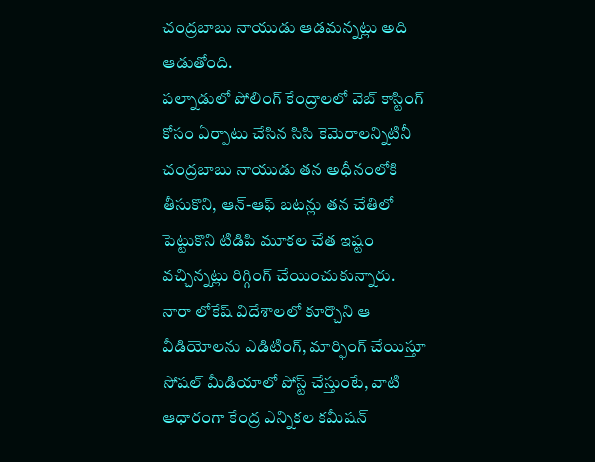చంద్రబాబు నాయుడు ఆడమన్నట్లు అది ఆడుతోంది.
పల్నాడులో పోలింగ్ కేంద్రాలలో వెబ్ కాస్టింగ్ కోసం ఏర్పాటు చేసిన సిసి కెమెరాలన్నిటినీ చంద్రబాబు నాయుడు తన అధీనంలోకి తీసుకొని, ఆన్-ఆఫ్ బటన్లు తన చేతిలో పెట్టుకొని టిడిపి మూకల చేత ఇష్టం వచ్చిన్నట్లు రిగ్గింగ్ చేయించుకున్నారు.
నారా లోకేష్ విదేశాలలో కూర్చొని ఆ వీడియోలను ఎడిటింగ్, మార్ఫింగ్ చేయిస్తూ సోషల్ మీడియాలో పోస్ట్ చేస్తుంటే, వాటి ఆధారంగా కేంద్ర ఎన్నికల కమీషన్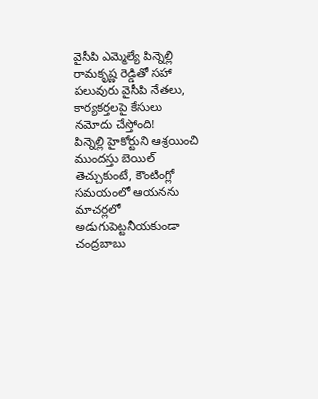వైసీపి ఎమ్మెల్యే పిన్నెల్లి రామకృష్ణ రెడ్డితో సహా పలువురు వైసీపి నేతలు, కార్యకర్తలపై కేసులు నమోదు చేస్తోంది!
పిన్నెల్లి హైకోర్టుని ఆశ్రయించి ముందస్తు బెయిల్ తెచ్చుకుంటే, కౌంటింగ్లో సమయంలో ఆయనను మాచర్లలో అడుగుపెట్టనీయకుండా చంద్రబాబు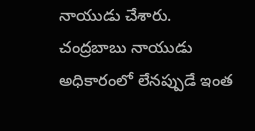నాయుడు చేశారు.
చంద్రబాబు నాయుడు అధికారంలో లేనప్పుడే ఇంత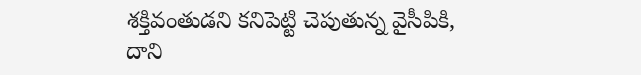శక్తివంతుడని కనిపెట్టి చెపుతున్న వైసీపికి, దాని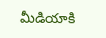మీడియాకి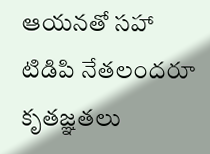ఆయనతో సహా టిడిపి నేతలందరూ కృతజ్ఞతలు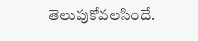తెలుపుకోవలసిందే.